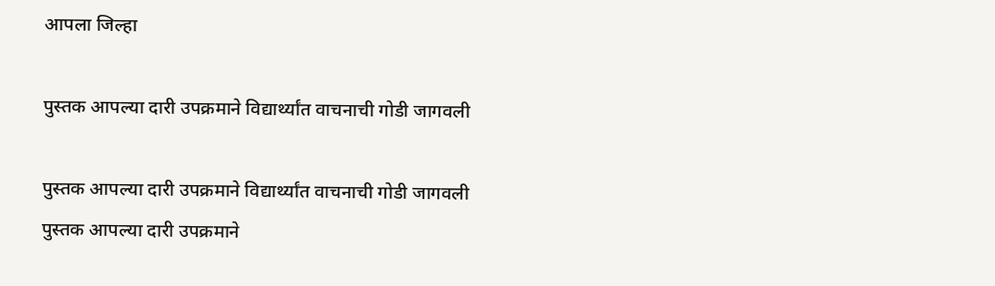आपला जिल्हा

पुस्तक आपल्या दारी उपक्रमाने विद्यार्थ्यांत वाचनाची गोडी जागवली

पुस्तक आपल्या दारी उपक्रमाने विद्यार्थ्यांत वाचनाची गोडी जागवली
पुस्तक आपल्या दारी उपक्रमाने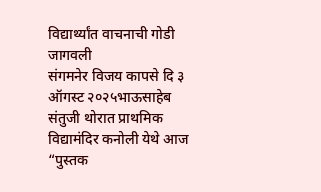विद्यार्थ्यांत वाचनाची गोडी जागवली
संगमनेर विजय कापसे दि ३ ऑगस्ट २०२५भाऊसाहेब संतुजी थोरात प्राथमिक विद्यामंदिर कनोली येथे आज “पुस्तक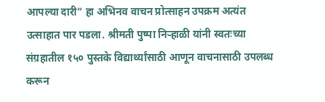आपल्या दारी” हा अभिनव वाचन प्रोत्साहन उपक्रम अत्यंत उत्साहात पार पडला. श्रीमती पुष्पा निऱ्हाळी यांनी स्वतःच्या संग्रहातील १५० पुस्तके विद्यार्थ्यांसाठी आणून वाचनासाठी उपलब्ध करून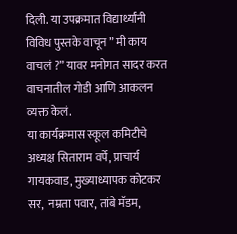दिली. या उपक्रमात विद्यार्थ्यांनी विविध पुस्तके वाचून ” मी काय वाचलं ?” यावर मनोगत सादर करत वाचनातील गोडी आणि आकलन व्यक्त केलं.
या कार्यक्रमास स्कूल कमिटीचे अध्यक्ष सिताराम वर्पे, प्राचार्य गायकवाड, मुख्याध्यापक कोटकर सर,  नम्रता पवार, तांबे मॅडम,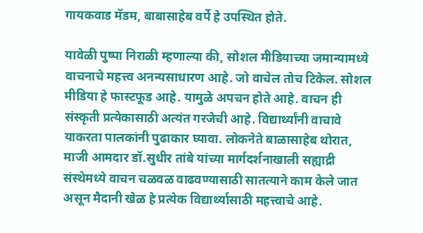गायकवाड मॅडम, बाबासाहेब वर्पे हे उपस्थित होते.

यावेळी पुष्पा निराळी म्हणाल्या की, सोशल मीडियाच्या जमान्यामध्ये वाचनाचे महत्त्व अनन्यसाधारण आहे. जो वाचेल तोच टिकेल. सोशल मीडिया हे फास्टफूड आहे. यामुळे अपचन होते आहे. वाचन ही संस्कृती प्रत्येकासाठी अत्यंत गरजेची आहे. विद्यार्थ्यांनी वाचावे याकरता पालकांनी पुढाकार घ्यावा. लोकनेते बाळासाहेब थोरात, माजी आमदार डॉ.सुधीर तांबे यांच्या मार्गदर्शनाखाली सह्याद्री संस्थेमध्ये वाचन चळवळ वाढवण्यासाठी सातत्याने काम केले जात असून मैदानी खेळ हे प्रत्येक विद्यार्थ्यासाठी महत्त्वाचे आहे.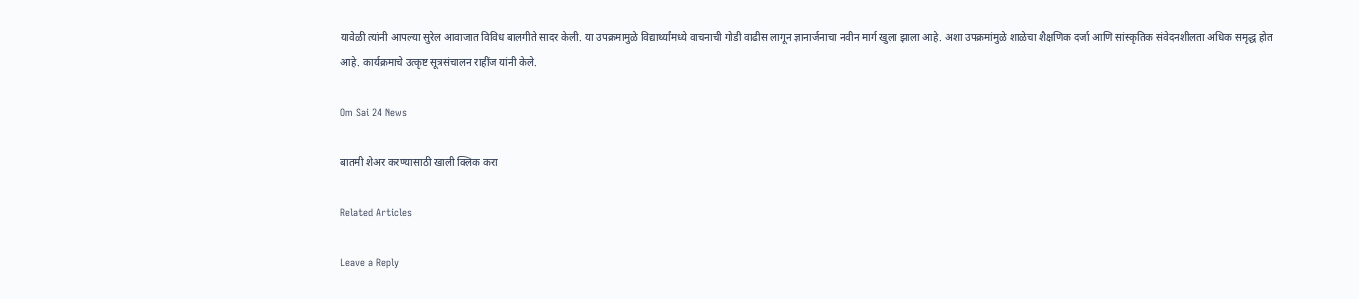यावेळी त्यांनी आपल्या सुरेल आवाजात विविध बालगीते सादर केली. या उपक्रमामुळे विद्यार्थ्यांमध्ये वाचनाची गोडी वाढीस लागून ज्ञानार्जनाचा नवीन मार्ग खुला झाला आहे. अशा उपक्रमांमुळे शाळेचा शैक्षणिक दर्जा आणि सांस्कृतिक संवेदनशीलता अधिक समृद्ध होत आहे. कार्यक्रमाचे उत्कृष्ट सूत्रसंचालन राहींज यांनी केले.

Om Sai 24 News

बातमी शेअर करण्यासाठी खाली क्लिक करा

Related Articles

Leave a Reply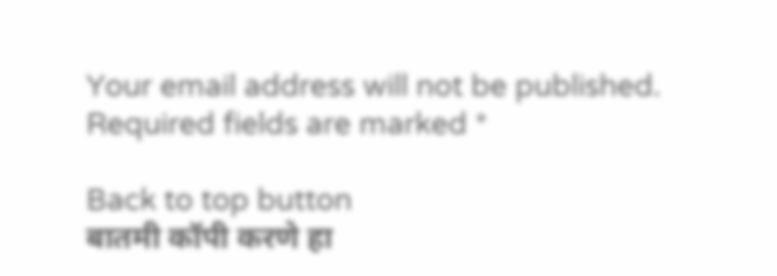Your email address will not be published. Required fields are marked *

Back to top button
बातमी कॉपी करणे हा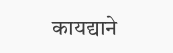कायद्याने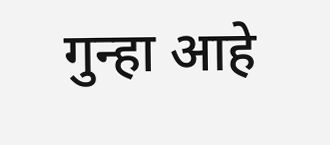गुन्हा आहे